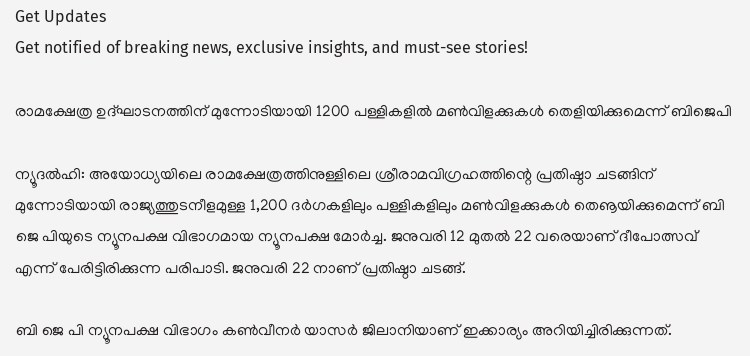Get Updates
Get notified of breaking news, exclusive insights, and must-see stories!

രാമക്ഷേത്ര ഉദ്ഘാടനത്തിന് മുന്നോടിയായി 1200 പള്ളികളില്‍ മണ്‍വിളക്കുകള്‍ തെളിയിക്കുമെന്ന് ബിജെപി

ന്യൂദല്‍ഹി: അയോധ്യയിലെ രാമക്ഷേത്രത്തിനുള്ളിലെ ശ്രീരാമവിഗ്രഹത്തിന്റെ പ്രതിഷ്ഠാ ചടങ്ങിന് മുന്നോടിയായി രാജ്യത്തുടനീളമുള്ള 1,200 ദര്‍ഗകളിലും പള്ളികളിലും മണ്‍വിളക്കുകള്‍ തെൡയിക്കുമെന്ന് ബി ജെ പിയുടെ ന്യൂനപക്ഷ വിഭാഗമായ ന്യൂനപക്ഷ മോര്‍ച്ച. ജനുവരി 12 മുതല്‍ 22 വരെയാണ് ദീപോത്സവ് എന്ന് പേരിട്ടിരിക്കുന്ന പരിപാടി. ജനുവരി 22 നാണ് പ്രതിഷ്ഠാ ചടങ്ങ്.

ബി ജെ പി ന്യൂനപക്ഷ വിഭാഗം കണ്‍വീനര്‍ യാസര്‍ ജിലാനിയാണ് ഇക്കാര്യം അറിയിച്ചിരിക്കുന്നത്.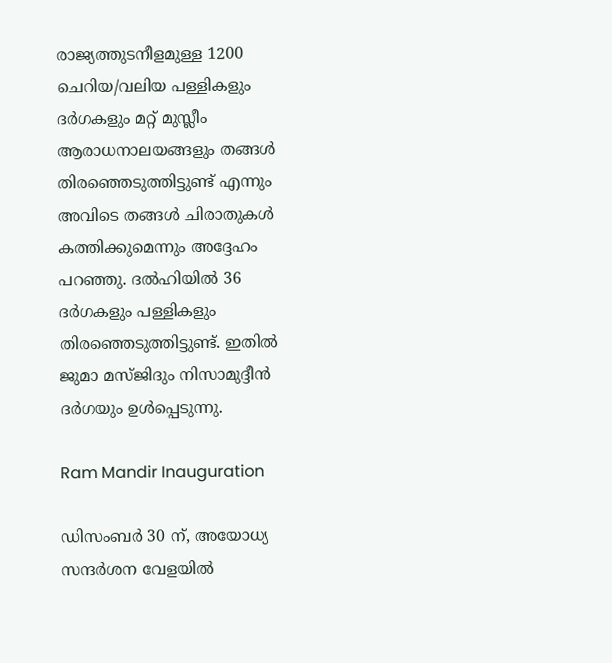രാജ്യത്തുടനീളമുള്ള 1200 ചെറിയ/വലിയ പള്ളികളും ദര്‍ഗകളും മറ്റ് മുസ്ലീം ആരാധനാലയങ്ങളും തങ്ങള്‍ തിരഞ്ഞെടുത്തിട്ടുണ്ട് എന്നും അവിടെ തങ്ങള്‍ ചിരാതുകള്‍ കത്തിക്കുമെന്നും അദ്ദേഹം പറഞ്ഞു. ദല്‍ഹിയില്‍ 36 ദര്‍ഗകളും പള്ളികളും തിരഞ്ഞെടുത്തിട്ടുണ്ട്. ഇതില്‍ ജുമാ മസ്ജിദും നിസാമുദ്ദീന്‍ ദര്‍ഗയും ഉള്‍പ്പെടുന്നു.

Ram Mandir Inauguration

ഡിസംബര്‍ 30 ന്, അയോധ്യ സന്ദര്‍ശന വേളയില്‍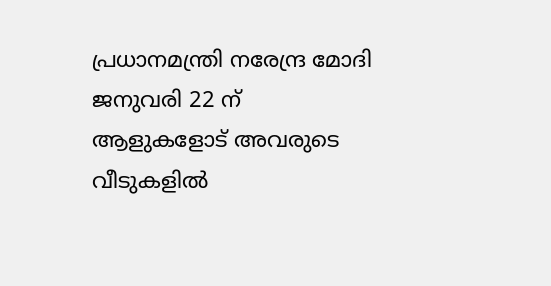പ്രധാനമന്ത്രി നരേന്ദ്ര മോദി ജനുവരി 22 ന് ആളുകളോട് അവരുടെ വീടുകളില്‍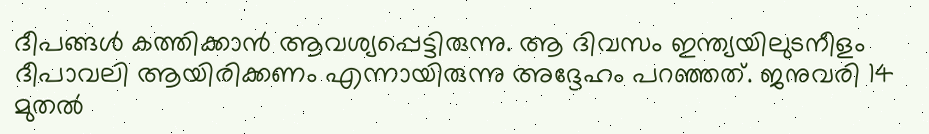ദീപങ്ങള്‍ കത്തിക്കാന്‍ ആവശ്യപ്പെട്ടിരുന്നു. ആ ദിവസം ഇന്ത്യയിലുടനീളം ദീപാവലി ആയിരിക്കണം എന്നായിരുന്നു അദ്ദേഹം പറഞ്ഞത്. ജനുവരി 14 മുതല്‍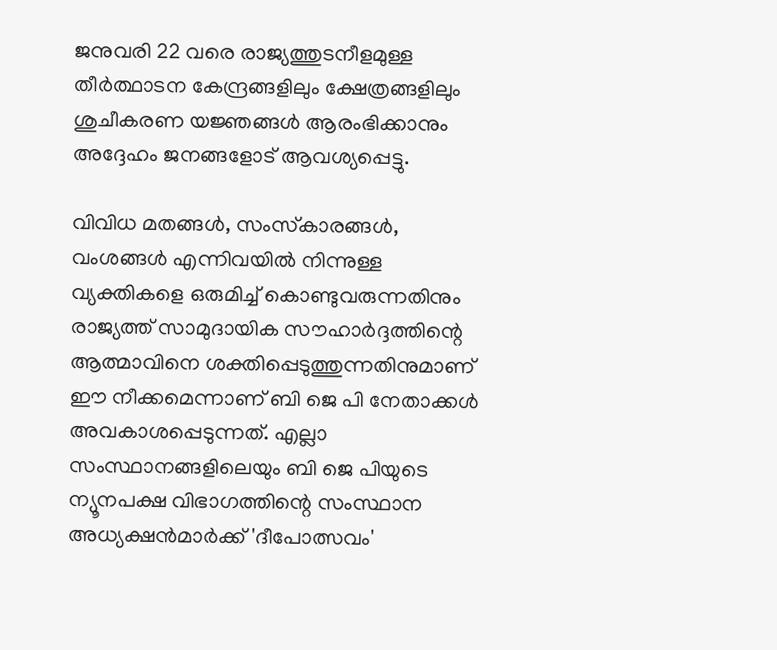ജനുവരി 22 വരെ രാജ്യത്തുടനീളമുള്ള തീര്‍ത്ഥാടന കേന്ദ്രങ്ങളിലും ക്ഷേത്രങ്ങളിലും ശുചീകരണ യജ്ഞങ്ങള്‍ ആരംഭിക്കാനും അദ്ദേഹം ജനങ്ങളോട് ആവശ്യപ്പെട്ടു.

വിവിധ മതങ്ങള്‍, സംസ്‌കാരങ്ങള്‍, വംശങ്ങള്‍ എന്നിവയില്‍ നിന്നുള്ള വ്യക്തികളെ ഒരുമിച്ച് കൊണ്ടുവരുന്നതിനും രാജ്യത്ത് സാമുദായിക സൗഹാര്‍ദ്ദത്തിന്റെ ആത്മാവിനെ ശക്തിപ്പെടുത്തുന്നതിനുമാണ് ഈ നീക്കമെന്നാണ് ബി ജെ പി നേതാക്കള്‍ അവകാശപ്പെടുന്നത്. എല്ലാ സംസ്ഥാനങ്ങളിലെയും ബി ജെ പിയുടെ ന്യൂനപക്ഷ വിഭാഗത്തിന്റെ സംസ്ഥാന അധ്യക്ഷന്‍മാര്‍ക്ക് 'ദീപോത്സവം'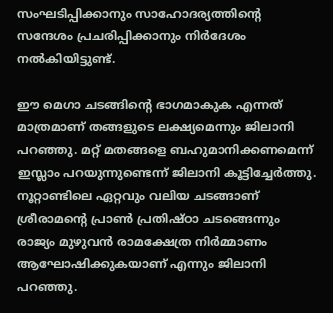സംഘടിപ്പിക്കാനും സാഹോദര്യത്തിന്റെ സന്ദേശം പ്രചരിപ്പിക്കാനും നിര്‍ദേശം നല്‍കിയിട്ടുണ്ട്.

ഈ മെഗാ ചടങ്ങിന്റെ ഭാഗമാകുക എന്നത് മാത്രമാണ് തങ്ങളുടെ ലക്ഷ്യമെന്നും ജിലാനി പറഞ്ഞു. മറ്റ് മതങ്ങളെ ബഹുമാനിക്കണമെന്ന് ഇസ്ലാം പറയുന്നുണ്ടെന്ന് ജിലാനി കൂട്ടിച്ചേര്‍ത്തു. നൂറ്റാണ്ടിലെ ഏറ്റവും വലിയ ചടങ്ങാണ് ശ്രീരാമന്റെ പ്രാണ്‍ പ്രതിഷ്ഠാ ചടങ്ങെന്നും രാജ്യം മുഴുവന്‍ രാമക്ഷേത്ര നിര്‍മ്മാണം ആഘോഷിക്കുകയാണ് എന്നും ജിലാനി പറഞ്ഞു.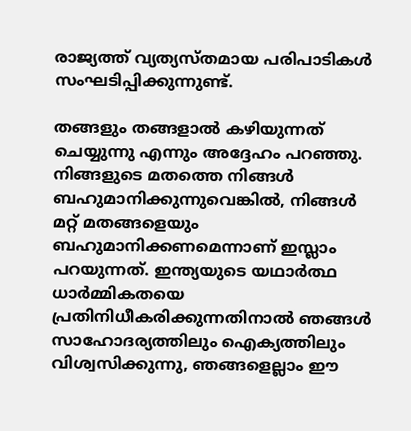രാജ്യത്ത് വ്യത്യസ്തമായ പരിപാടികള്‍ സംഘടിപ്പിക്കുന്നുണ്ട്.

തങ്ങളും തങ്ങളാല്‍ കഴിയുന്നത് ചെയ്യുന്നു എന്നും അദ്ദേഹം പറഞ്ഞു. നിങ്ങളുടെ മതത്തെ നിങ്ങള്‍ ബഹുമാനിക്കുന്നുവെങ്കില്‍, നിങ്ങള്‍ മറ്റ് മതങ്ങളെയും ബഹുമാനിക്കണമെന്നാണ് ഇസ്ലാം പറയുന്നത്. ഇന്ത്യയുടെ യഥാര്‍ത്ഥ ധാര്‍മ്മികതയെ പ്രതിനിധീകരിക്കുന്നതിനാല്‍ ഞങ്ങള്‍ സാഹോദര്യത്തിലും ഐക്യത്തിലും വിശ്വസിക്കുന്നു, ഞങ്ങളെല്ലാം ഈ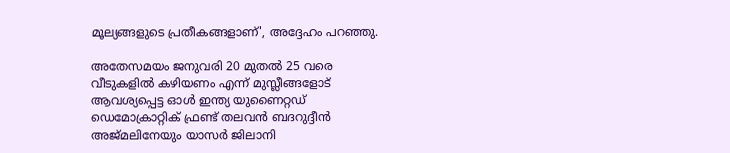മൂല്യങ്ങളുടെ പ്രതീകങ്ങളാണ്', അദ്ദേഹം പറഞ്ഞു.

അതേസമയം ജനുവരി 20 മുതല്‍ 25 വരെ വീടുകളില്‍ കഴിയണം എന്ന് മുസ്ലീങ്ങളോട് ആവശ്യപ്പെട്ട ഓള്‍ ഇന്ത്യ യുണൈറ്റഡ് ഡെമോക്രാറ്റിക് ഫ്രണ്ട് തലവന്‍ ബദറുദ്ദീന്‍ അജ്മലിനേയും യാസര്‍ ജിലാനി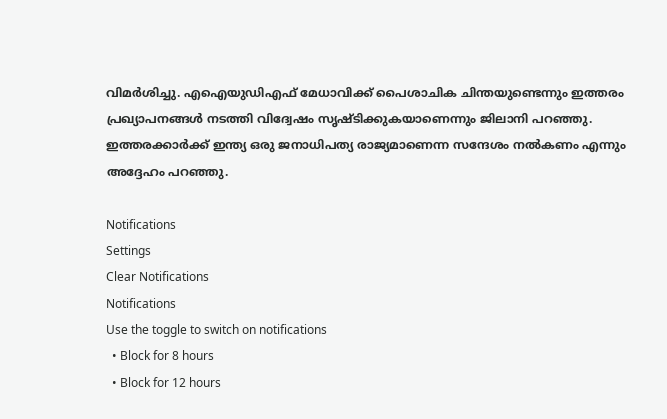വിമര്‍ശിച്ചു. എഐയുഡിഎഫ് മേധാവിക്ക് പൈശാചിക ചിന്തയുണ്ടെന്നും ഇത്തരം പ്രഖ്യാപനങ്ങള്‍ നടത്തി വിദ്വേഷം സൃഷ്ടിക്കുകയാണെന്നും ജിലാനി പറഞ്ഞു. ഇത്തരക്കാര്‍ക്ക് ഇന്ത്യ ഒരു ജനാധിപത്യ രാജ്യമാണെന്ന സന്ദേശം നല്‍കണം എന്നും അദ്ദേഹം പറഞ്ഞു.

Notifications
Settings
Clear Notifications
Notifications
Use the toggle to switch on notifications
  • Block for 8 hours
  • Block for 12 hours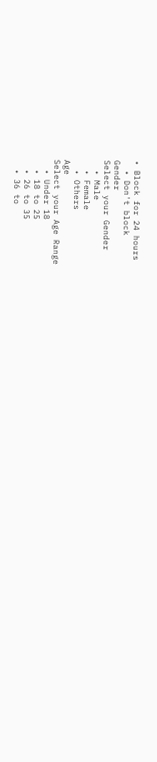• Block for 24 hours
  • Don't block
Gender
Select your Gender
  • Male
  • Female
  • Others
Age
Select your Age Range
  • Under 18
  • 18 to 25
  • 26 to 35
  • 36 to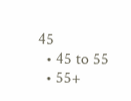45
  • 45 to 55
  • 55+